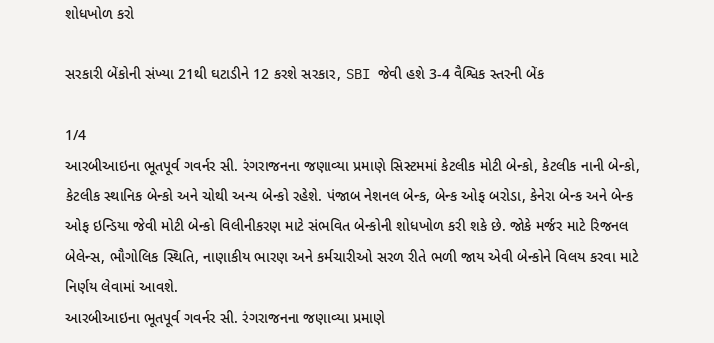શોધખોળ કરો

સરકારી બેંકોની સંખ્યા 21થી ઘટાડીને 12 કરશે સરકાર, SBI જેવી હશે 3-4 વૈશ્વિક સ્તરની બેંક

1/4
આરબીઆઇના ભૂતપૂર્વ ગવર્નર સી. રંગરાજનના જણાવ્યા પ્રમાણે સિસ્ટમમાં કેટલીક મોટી બેન્કો, કેટલીક નાની બેન્કો, કેટલીક સ્થાનિક બેન્કો અને ચોથી અન્ય બેન્કો રહેશે. પંજાબ નેશનલ બેન્ક, બેન્ક ઓફ બરોડા, કેનેરા બેન્ક અને બેન્ક ઓફ ઇન્ડિયા જેવી મોટી બેન્કો વિલીનીકરણ માટે સંભવિત બેન્કોની શોધખોળ કરી શકે છે. જોકે મર્જર માટે રિજનલ બેલેન્સ, ભૌગોલિક સ્થિતિ, નાણાકીય ભારણ અને કર્મચારીઓ સરળ રીતે ભળી જાય એવી બેન્કોને વિલય કરવા માટે નિર્ણય લેવામાં આવશે.
આરબીઆઇના ભૂતપૂર્વ ગવર્નર સી. રંગરાજનના જણાવ્યા પ્રમાણે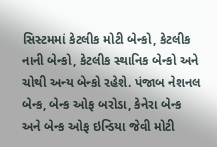સિસ્ટમમાં કેટલીક મોટી બેન્કો, કેટલીક નાની બેન્કો, કેટલીક સ્થાનિક બેન્કો અને ચોથી અન્ય બેન્કો રહેશે. પંજાબ નેશનલ બેન્ક, બેન્ક ઓફ બરોડા, કેનેરા બેન્ક અને બેન્ક ઓફ ઇન્ડિયા જેવી મોટી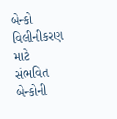બેન્કો વિલીનીકરણ માટે સંભવિત બેન્કોની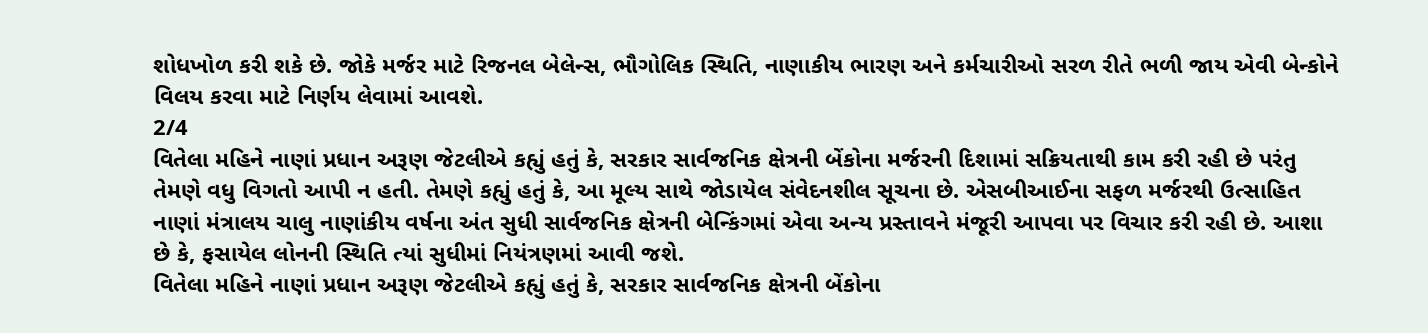શોધખોળ કરી શકે છે. જોકે મર્જર માટે રિજનલ બેલેન્સ, ભૌગોલિક સ્થિતિ, નાણાકીય ભારણ અને કર્મચારીઓ સરળ રીતે ભળી જાય એવી બેન્કોને વિલય કરવા માટે નિર્ણય લેવામાં આવશે.
2/4
વિતેલા મહિને નાણાં પ્રધાન અરૂણ જેટલીએ કહ્યું હતું કે, સરકાર સાર્વજનિક ક્ષેત્રની બેંકોના મર્જરની દિશામાં સક્રિયતાથી કામ કરી રહી છે પરંતુ તેમણે વધુ વિગતો આપી ન હતી. તેમણે કહ્યું હતું કે, આ મૂલ્ય સાથે જોડાયેલ સંવેદનશીલ સૂચના છે. એસબીઆઈના સફળ મર્જરથી ઉત્સાહિત નાણાં મંત્રાલય ચાલુ નાણાંકીય વર્ષના અંત સુધી સાર્વજનિક ક્ષેત્રની બેન્કિંગમાં એવા અન્ય પ્રસ્તાવને મંજૂરી આપવા પર વિચાર કરી રહી છે. આશા છે કે, ફસાયેલ લોનની સ્થિતિ ત્યાં સુધીમાં નિયંત્રણમાં આવી જશે.
વિતેલા મહિને નાણાં પ્રધાન અરૂણ જેટલીએ કહ્યું હતું કે, સરકાર સાર્વજનિક ક્ષેત્રની બેંકોના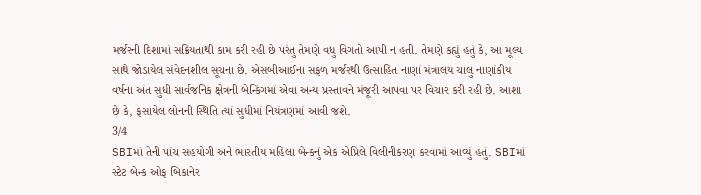મર્જરની દિશામાં સક્રિયતાથી કામ કરી રહી છે પરંતુ તેમણે વધુ વિગતો આપી ન હતી. તેમણે કહ્યું હતું કે, આ મૂલ્ય સાથે જોડાયેલ સંવેદનશીલ સૂચના છે. એસબીઆઈના સફળ મર્જરથી ઉત્સાહિત નાણાં મંત્રાલય ચાલુ નાણાંકીય વર્ષના અંત સુધી સાર્વજનિક ક્ષેત્રની બેન્કિંગમાં એવા અન્ય પ્રસ્તાવને મંજૂરી આપવા પર વિચાર કરી રહી છે. આશા છે કે, ફસાયેલ લોનની સ્થિતિ ત્યાં સુધીમાં નિયંત્રણમાં આવી જશે.
3/4
SBIમાં તેની પાંચ સહયોગી અને ભારતીય મહિલા બેન્કનું એક એપ્રિલે વિલીનીકરણ કરવામાં આવ્યું હતું. SBIમાં સ્ટેટ બેન્ક ઓફ બિકાનેર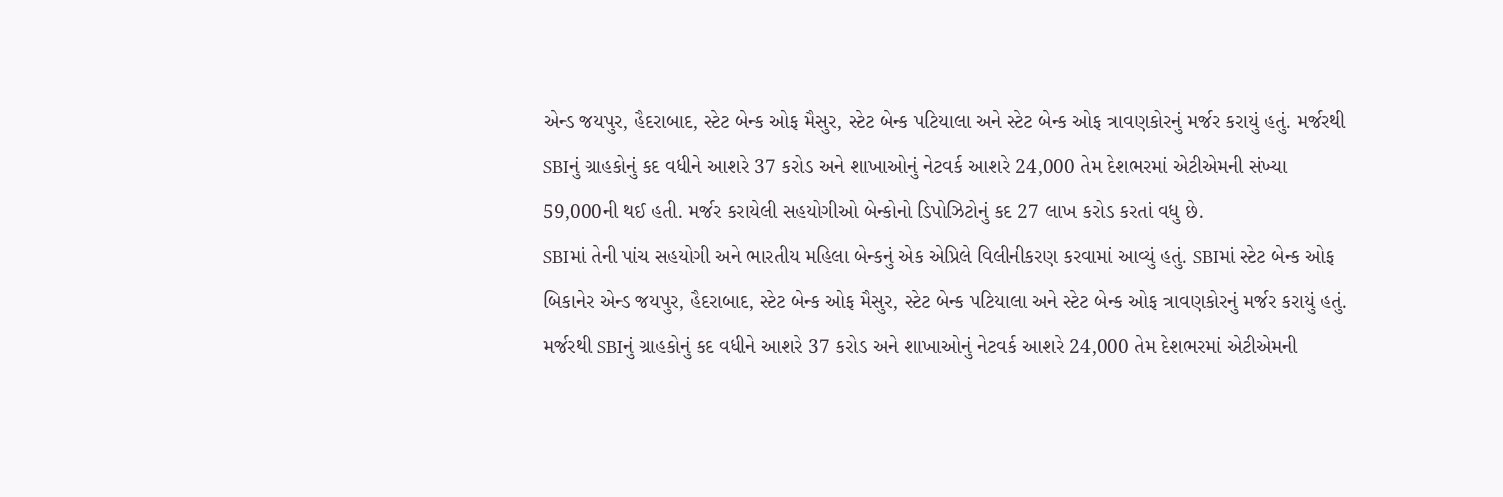એન્ડ જયપુર, હૈદરાબાદ, સ્ટેટ બેન્ક ઓફ મૈસુર, સ્ટેટ બેન્ક પટિયાલા અને સ્ટેટ બેન્ક ઓફ ત્રાવણકોરનું મર્જર કરાયું હતું. મર્જરથી SBIનું ગ્રાહકોનું કદ વધીને આશરે 37 કરોડ અને શાખાઓનું નેટવર્ક આશરે 24,000 તેમ દેશભરમાં એટીએમની સંખ્યા 59,000ની થઈ હતી. મર્જર કરાયેલી સહયોગીઓ બેન્કોનો ડિપોઝિટોનું કદ 27 લાખ કરોડ કરતાં વધુ છે.
SBIમાં તેની પાંચ સહયોગી અને ભારતીય મહિલા બેન્કનું એક એપ્રિલે વિલીનીકરણ કરવામાં આવ્યું હતું. SBIમાં સ્ટેટ બેન્ક ઓફ બિકાનેર એન્ડ જયપુર, હૈદરાબાદ, સ્ટેટ બેન્ક ઓફ મૈસુર, સ્ટેટ બેન્ક પટિયાલા અને સ્ટેટ બેન્ક ઓફ ત્રાવણકોરનું મર્જર કરાયું હતું. મર્જરથી SBIનું ગ્રાહકોનું કદ વધીને આશરે 37 કરોડ અને શાખાઓનું નેટવર્ક આશરે 24,000 તેમ દેશભરમાં એટીએમની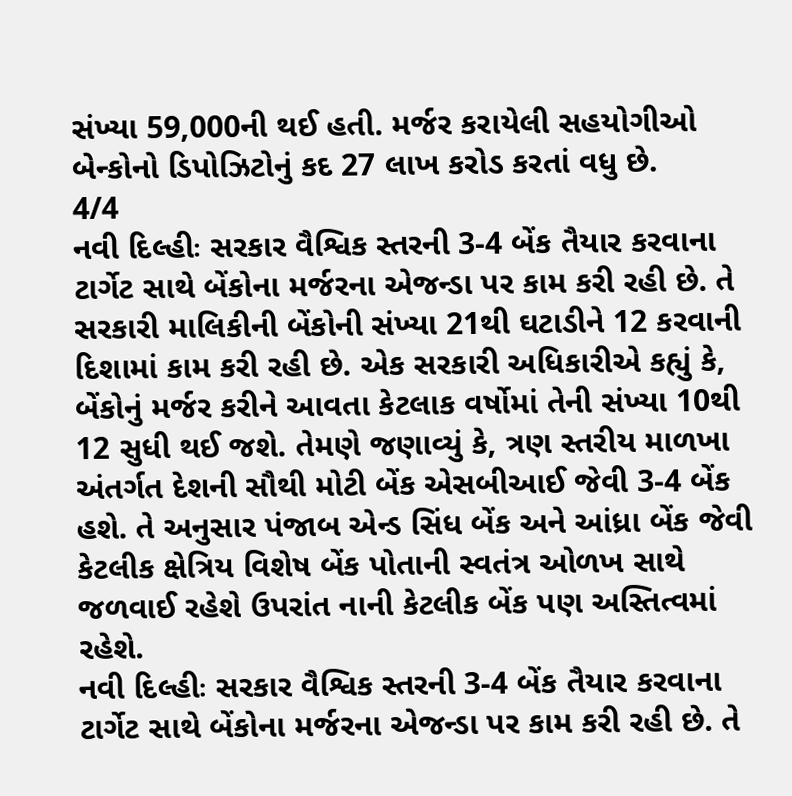સંખ્યા 59,000ની થઈ હતી. મર્જર કરાયેલી સહયોગીઓ બેન્કોનો ડિપોઝિટોનું કદ 27 લાખ કરોડ કરતાં વધુ છે.
4/4
નવી દિલ્હીઃ સરકાર વૈશ્વિક સ્તરની 3-4 બેંક તૈયાર કરવાના ટાર્ગેટ સાથે બેંકોના મર્જરના એજન્ડા પર કામ કરી રહી છે. તે સરકારી માલિકીની બેંકોની સંખ્યા 21થી ઘટાડીને 12 કરવાની દિશામાં કામ કરી રહી છે. એક સરકારી અધિકારીએ કહ્યું કે, બેંકોનું મર્જર કરીને આવતા કેટલાક વર્ષોમાં તેની સંખ્યા 10થી 12 સુધી થઈ જશે. તેમણે જણાવ્યું કે, ત્રણ સ્તરીય માળખા અંતર્ગત દેશની સૌથી મોટી બેંક એસબીઆઈ જેવી 3-4 બેંક હશે. તે અનુસાર પંજાબ એન્ડ સિંધ બેંક અને આંધ્રા બેંક જેવી કેટલીક ક્ષેત્રિય વિશેષ બેંક પોતાની સ્વતંત્ર ઓળખ સાથે જળવાઈ રહેશે ઉપરાંત નાની કેટલીક બેંક પણ અસ્તિત્વમાં રહેશે.
નવી દિલ્હીઃ સરકાર વૈશ્વિક સ્તરની 3-4 બેંક તૈયાર કરવાના ટાર્ગેટ સાથે બેંકોના મર્જરના એજન્ડા પર કામ કરી રહી છે. તે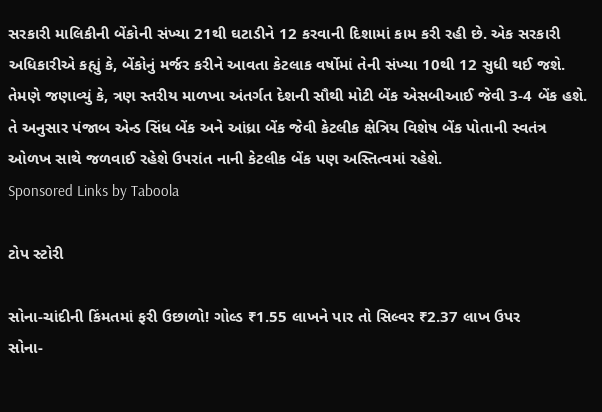સરકારી માલિકીની બેંકોની સંખ્યા 21થી ઘટાડીને 12 કરવાની દિશામાં કામ કરી રહી છે. એક સરકારી અધિકારીએ કહ્યું કે, બેંકોનું મર્જર કરીને આવતા કેટલાક વર્ષોમાં તેની સંખ્યા 10થી 12 સુધી થઈ જશે. તેમણે જણાવ્યું કે, ત્રણ સ્તરીય માળખા અંતર્ગત દેશની સૌથી મોટી બેંક એસબીઆઈ જેવી 3-4 બેંક હશે. તે અનુસાર પંજાબ એન્ડ સિંધ બેંક અને આંધ્રા બેંક જેવી કેટલીક ક્ષેત્રિય વિશેષ બેંક પોતાની સ્વતંત્ર ઓળખ સાથે જળવાઈ રહેશે ઉપરાંત નાની કેટલીક બેંક પણ અસ્તિત્વમાં રહેશે.
Sponsored Links by Taboola

ટોપ સ્ટોરી

સોના-ચાંદીની કિંમતમાં ફરી ઉછાળો! ગોલ્ડ ₹1.55 લાખને પાર તો સિલ્વર ₹2.37 લાખ ઉપર
સોના-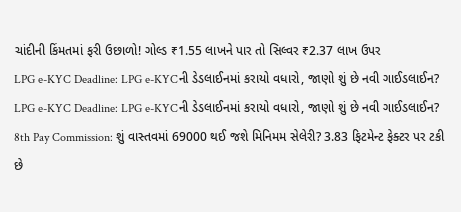ચાંદીની કિંમતમાં ફરી ઉછાળો! ગોલ્ડ ₹1.55 લાખને પાર તો સિલ્વર ₹2.37 લાખ ઉપર
LPG e-KYC Deadline: LPG e-KYCની ડેડલાઈનમાં કરાયો વધારો, જાણો શું છે નવી ગાઈડલાઈન?
LPG e-KYC Deadline: LPG e-KYCની ડેડલાઈનમાં કરાયો વધારો, જાણો શું છે નવી ગાઈડલાઈન?
8th Pay Commission: શું વાસ્તવમાં 69000 થઈ જશે મિનિમમ સેલેરી? 3.83 ફિટમેન્ટ ફેક્ટર પર ટકી છે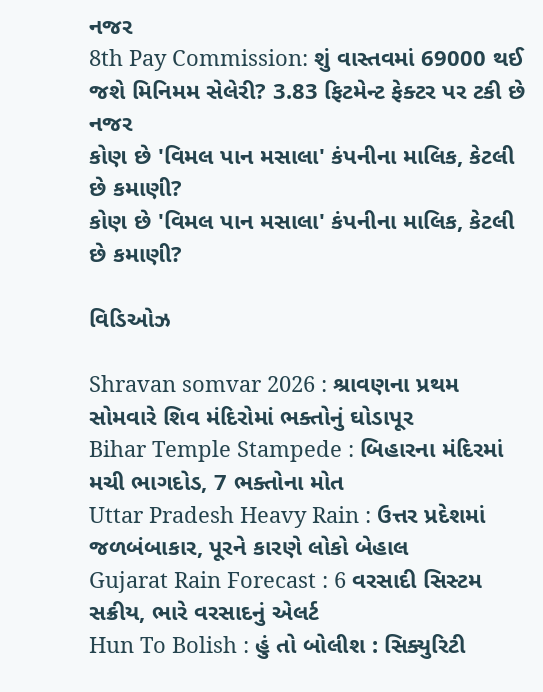નજર
8th Pay Commission: શું વાસ્તવમાં 69000 થઈ જશે મિનિમમ સેલેરી? 3.83 ફિટમેન્ટ ફેક્ટર પર ટકી છે નજર
કોણ છે 'વિમલ પાન મસાલા' કંપનીના માલિક, કેટલી છે કમાણી?
કોણ છે 'વિમલ પાન મસાલા' કંપનીના માલિક, કેટલી છે કમાણી?

વિડિઓઝ

Shravan somvar 2026 : શ્રાવણના પ્રથમ સોમવારે શિવ મંદિરોમાં ભક્તોનું ઘોડાપૂર
Bihar Temple Stampede : બિહારના મંદિરમાં મચી ભાગદોડ, 7 ભક્તોના મોત
Uttar Pradesh Heavy Rain : ઉત્તર પ્રદેશમાં જળબંબાકાર, પૂરને કારણે લોકો બેહાલ
Gujarat Rain Forecast : 6 વરસાદી સિસ્ટમ સક્રીય, ભારે વરસાદનું એલર્ટ
Hun To Bolish : હું તો બોલીશ : સિક્યુરિટી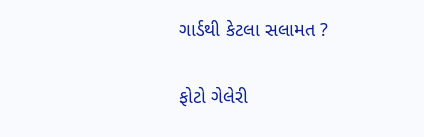ગાર્ડથી કેટલા સલામત ?

ફોટો ગેલેરી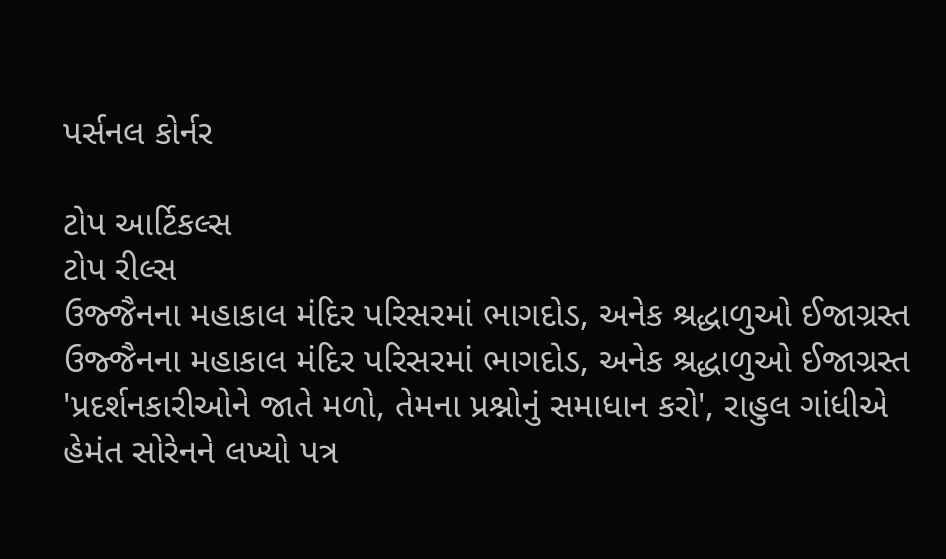પર્સનલ કોર્નર

ટોપ આર્ટિકલ્સ
ટોપ રીલ્સ
ઉજ્જૈનના મહાકાલ મંદિર પરિસરમાં ભાગદોડ, અનેક શ્રદ્ધાળુઓ ઈજાગ્રસ્ત
ઉજ્જૈનના મહાકાલ મંદિર પરિસરમાં ભાગદોડ, અનેક શ્રદ્ધાળુઓ ઈજાગ્રસ્ત
'પ્રદર્શનકારીઓને જાતે મળો, તેમના પ્રશ્નોનું સમાધાન કરો', રાહુલ ગાંધીએ હેમંત સોરેનને લખ્યો પત્ર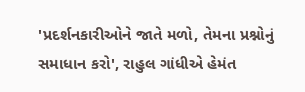'પ્રદર્શનકારીઓને જાતે મળો, તેમના પ્રશ્નોનું સમાધાન કરો', રાહુલ ગાંધીએ હેમંત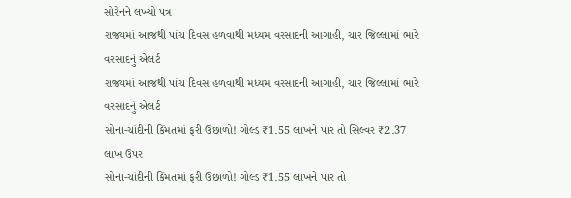સોરેનને લખ્યો પત્ર
રાજ્યમાં આજથી પાંચ દિવસ હળવાથી મધ્યમ વરસાદની આગાહી, ચાર જિલ્લામાં ભારે વરસાદનું એલર્ટ
રાજ્યમાં આજથી પાંચ દિવસ હળવાથી મધ્યમ વરસાદની આગાહી, ચાર જિલ્લામાં ભારે વરસાદનું એલર્ટ
સોના-ચાંદીની કિંમતમાં ફરી ઉછાળો! ગોલ્ડ ₹1.55 લાખને પાર તો સિલ્વર ₹2.37 લાખ ઉપર
સોના-ચાંદીની કિંમતમાં ફરી ઉછાળો! ગોલ્ડ ₹1.55 લાખને પાર તો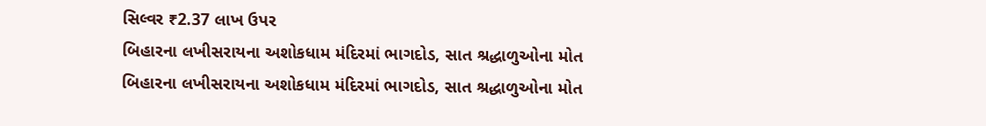સિલ્વર ₹2.37 લાખ ઉપર
બિહારના લખીસરાયના અશોકધામ મંદિરમાં ભાગદોડ, સાત શ્રદ્ધાળુઓના મોત
બિહારના લખીસરાયના અશોકધામ મંદિરમાં ભાગદોડ, સાત શ્રદ્ધાળુઓના મોત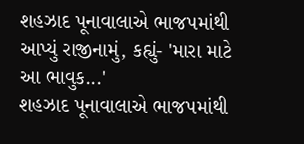શહઝાદ પૂનાવાલાએ ભાજપમાંથી આપ્યું રાજીનામું, કહ્યું- 'મારા માટે આ ભાવુક...'
શહઝાદ પૂનાવાલાએ ભાજપમાંથી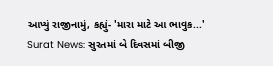આપ્યું રાજીનામું, કહ્યું- 'મારા માટે આ ભાવુક...'
Surat News: સુરતમાં બે દિવસમાં બીજી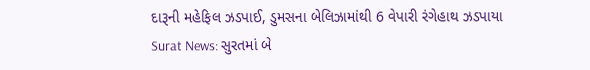દારૂની મહેફિલ ઝડપાઈ, ડુમસના બેલિઝામાંથી 6 વેપારી રંગેહાથ ઝડપાયા
Surat News: સુરતમાં બે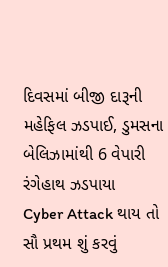દિવસમાં બીજી દારૂની મહેફિલ ઝડપાઈ, ડુમસના બેલિઝામાંથી 6 વેપારી રંગેહાથ ઝડપાયા
Cyber Attack થાય તો સૌ પ્રથમ શું કરવું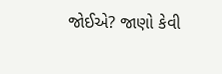જોઈએ? જાણો કેવી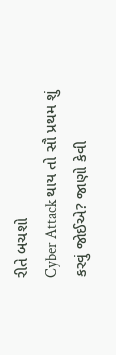રીતે બચશો
Cyber Attack થાય તો સૌ પ્રથમ શું કરવું જોઈએ? જાણો કેવી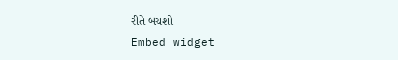રીતે બચશો
Embed widget